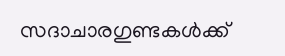സദാചാരഗുണ്ടകള്‍ക്ക്‌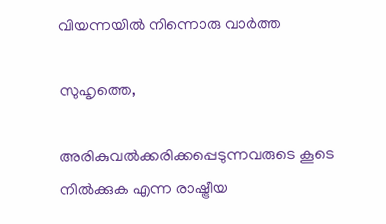വിയന്നയില്‍ നിന്നൊരു വാര്‍ത്ത

സുഹൃത്തെ,

അരികുവല്‍ക്കരിക്കപ്പെടുന്നവരുടെ കൂടെ നില്‍ക്കുക എന്ന രാഷ്ട്രീയ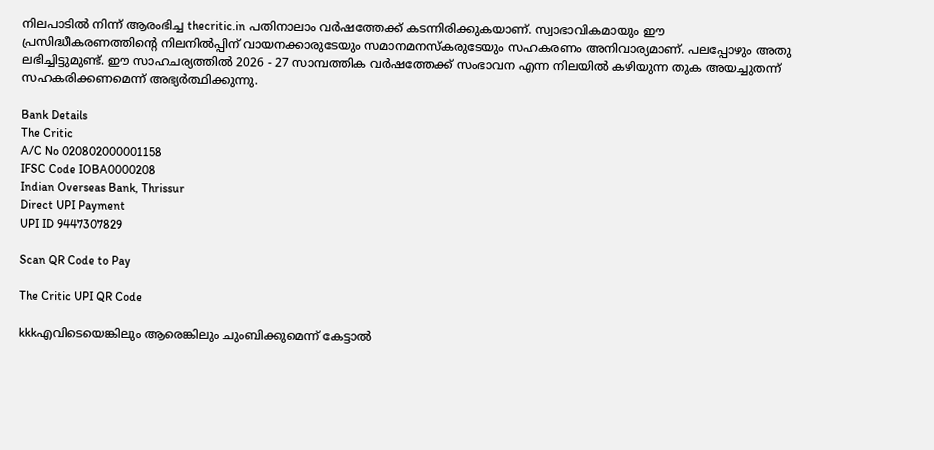നിലപാടില്‍ നിന്ന് ആരംഭിച്ച thecritic.in പതിനാലാം വര്‍ഷത്തേക്ക് കടന്നിരിക്കുകയാണ്. സ്വാഭാവികമായും ഈ പ്രസിദ്ധീകരണത്തിന്റെ നിലനില്‍പ്പിന് വായനക്കാരുടേയും സമാനമനസ്‌കരുടേയും സഹകരണം അനിവാര്യമാണ്. പലപ്പോഴും അതു ലഭിച്ചിട്ടുമുണ്ട്. ഈ സാഹചര്യത്തില്‍ 2026 - 27 സാമ്പത്തിക വര്‍ഷത്തേക്ക് സംഭാവന എന്ന നിലയില്‍ കഴിയുന്ന തുക അയച്ചുതന്ന് സഹകരിക്കണമെന്ന് അഭ്യര്‍ത്ഥിക്കുന്നു.

Bank Details
The Critic
A/C No 020802000001158
IFSC Code IOBA0000208
Indian Overseas Bank, Thrissur
Direct UPI Payment
UPI ID 9447307829

Scan QR Code to Pay

The Critic UPI QR Code

kkkഎവിടെയെങ്കിലും ആരെങ്കിലും ചുംബിക്കുമെന്ന്‌ കേട്ടാല്‍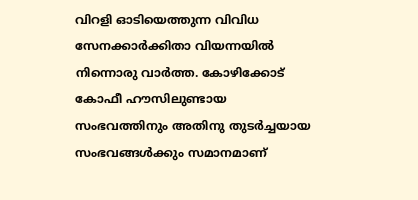വിറളി ഓടിയെത്തുന്ന വിവിധ സേനക്കാര്‍ക്കിതാ വിയന്നയില്‍ നിന്നൊരു വാര്‍ത്ത. കോഴിക്കോട്‌ കോഫീ ഹൗസിലുണ്ടായ സംഭവത്തിനും അതിനു തുടര്‍ച്ചയായ സംഭവങ്ങള്‍ക്കും സമാനമാണ്‌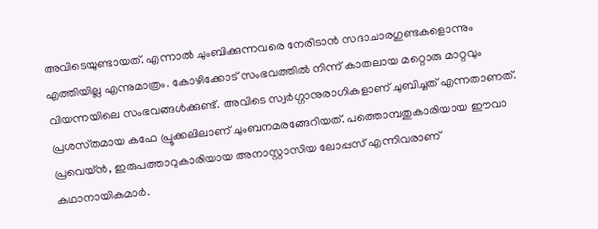അവിടെയുണ്ടായത്‌. എന്നാല്‍ ചുംബിക്കുന്നവരെ നേരിടാന്‍ സദാചാരഗുണ്ടകളൊന്നും എത്തിയില്ല എന്നുമാത്രം. കോഴിക്കോട്‌ സംഭവത്തില്‍ നിന്ന്‌ കാതലായ മറ്റൊരു മാറ്റവും വിയന്നയിലെ സംഭവങ്ങള്‍ക്കുണ്ട്‌. അവിടെ സ്വര്‍ഗ്ഗാനുരാഗികളാണ്‌ ചുബിച്ചത്‌ എന്നതാണത്‌.
പ്രശസ്‌തമായ കഫേ പ്രൂക്കലിലാണ്‌ ചുംബനമരങ്ങേറിയത്‌. പത്തൊമ്പതുകാരിയായ ഈവാ പ്രവെയ്‌ന്‍, ഇരുപത്താറുകാരിയായ അനാസ്റ്റാസിയ ലോപ്പസ്‌ എന്നിവരാണ്‌ കഥാനായികമാര്‍.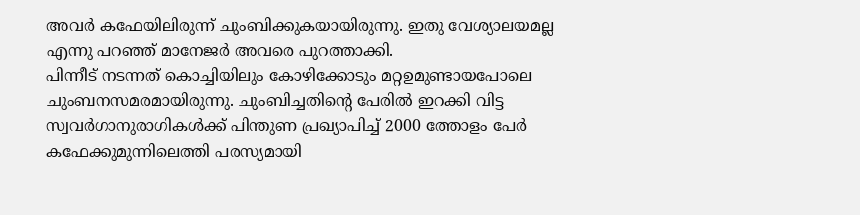അവര്‍ കഫേയിലിരുന്ന്‌ ചുംബിക്കുകയായിരുന്നു. ഇതു വേശ്യാലയമല്ല എന്നു പറഞ്ഞ്‌ മാനേജര്‍ അവരെ പുറത്താക്കി.
പിന്നീട്‌ നടന്നത്‌ കൊച്ചിയിലും കോഴിക്കോടും മറ്റഉമുണ്ടായപോലെ ചുംബനസമരമായിരുന്നു. ചുംബിച്ചതിന്റെ പേരില്‍ ഇറക്കി വിട്ട സ്വവര്‍ഗാനുരാഗികള്‍ക്ക്‌ പിന്തുണ പ്രഖ്യാപിച്ച്‌ 2000 ത്തോളം പേര്‍ കഫേക്കുമുന്നിലെത്തി പരസ്യമായി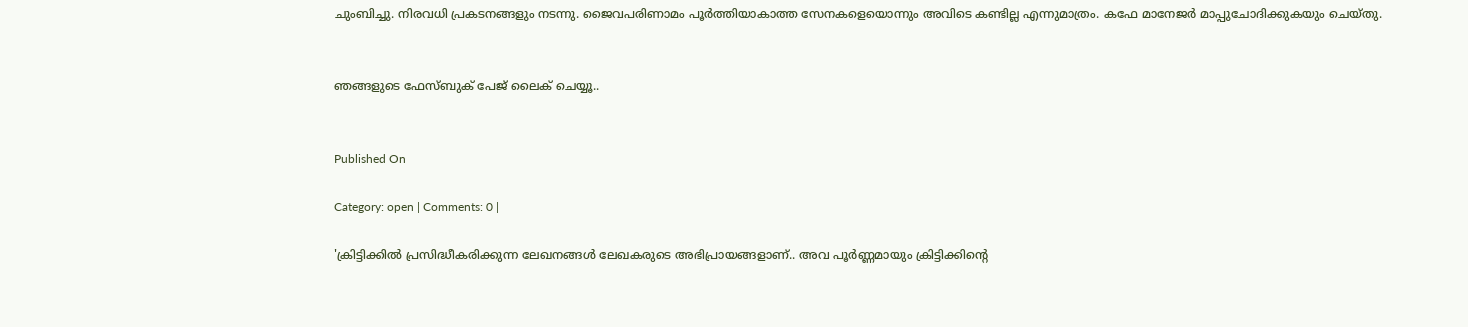ചുംബിച്ചു. നിരവധി പ്രകടനങ്ങളും നടന്നു. ജൈവപരിണാമം പൂര്‍ത്തിയാകാത്ത സേനകളെയൊന്നും അവിടെ കണ്ടില്ല എന്നുമാത്രം. കഫേ മാനേജര്‍ മാപ്പുചോദിക്കുകയും ചെയ്‌തു.


ഞങ്ങളുടെ ഫേസ്ബുക് പേജ് ലൈക് ചെയ്യൂ..


Published On

Category: open | Comments: 0 |

'ക്രിട്ടിക്കില്‍ പ്രസിദ്ധീകരിക്കുന്ന ലേഖനങ്ങള്‍ ലേഖകരുടെ അഭിപ്രായങ്ങളാണ്.. അവ പൂര്‍ണ്ണമായും ക്രിട്ടിക്കിന്റെ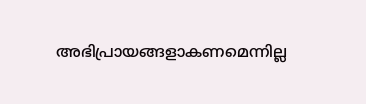അഭിപ്രായങ്ങളാകണമെന്നില്ല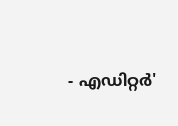- എഡിറ്റര്‍'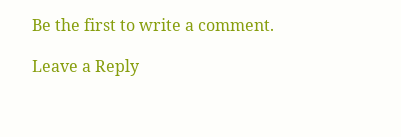Be the first to write a comment.

Leave a Reply